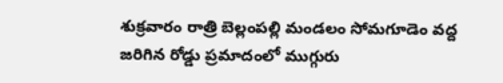శుక్రవారం రాత్రి బెల్లంపల్లి మండలం సోమగూడెం వద్ద జరిగిన రోడ్డు ప్రమాదంలో ముగ్గురు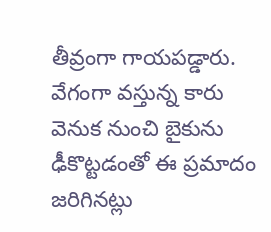తీవ్రంగా గాయపడ్డారు. వేగంగా వస్తున్న కారు వెనుక నుంచి బైకును ఢీకొట్టడంతో ఈ ప్రమాదం జరిగినట్లు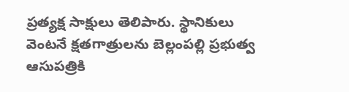ప్రత్యక్ష సాక్షులు తెలిపారు. స్థానికులు వెంటనే క్షతగాత్రులను బెల్లంపల్లి ప్రభుత్వ ఆసుపత్రికి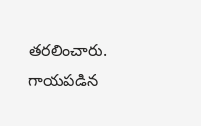తరలించారు. గాయపడిన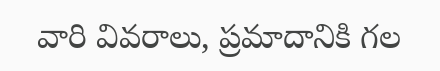వారి వివరాలు, ప్రమాదానికి గల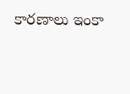కారణాలు ఇంకా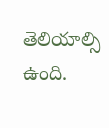తెలియాల్సి ఉంది.